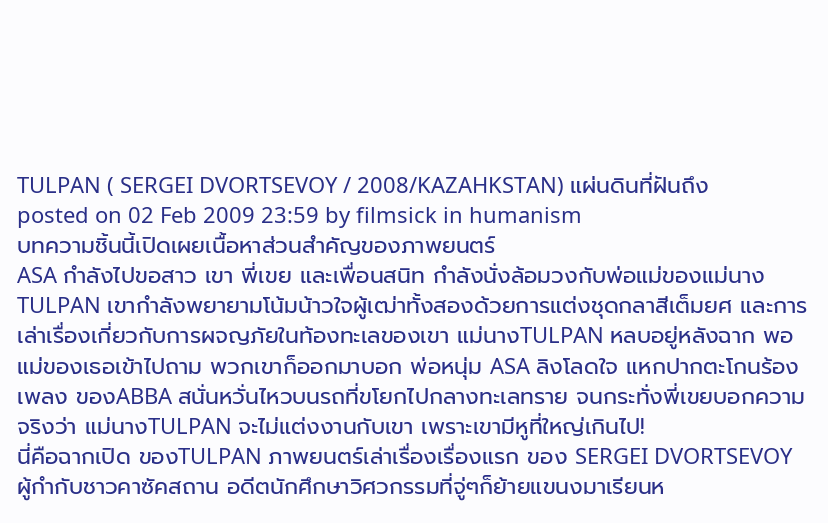TULPAN ( SERGEI DVORTSEVOY / 2008/KAZAHKSTAN) แผ่นดินที่ฝันถึง
posted on 02 Feb 2009 23:59 by filmsick in humanism
บทความชิ้นนี้เปิดเผยเนื้อหาส่วนสำคัญของภาพยนตร์
ASA กำลังไปขอสาว เขา พี่เขย และเพื่อนสนิท กำลังนั่งล้อมวงกับพ่อแม่ของแม่นางTULPAN เขากำลังพยายามโน้มน้าวใจผู้เฒ่าทั้งสองด้วยการแต่งชุดกลาสีเต็มยศ และการเล่าเรื่องเกี่ยวกับการผจญภัยในท้องทะเลของเขา แม่นางTULPAN หลบอยู่หลังฉาก พอแม่ของเธอเข้าไปถาม พวกเขาก็ออกมาบอก พ่อหนุ่ม ASA ลิงโลดใจ แหกปากตะโกนร้องเพลง ของABBA สนั่นหวั่นไหวบนรถที่ขโยกไปกลางทะเลทราย จนกระทั่งพี่เขยบอกความจริงว่า แม่นางTULPAN จะไม่แต่งงานกับเขา เพราะเขามีหูที่ใหญ่เกินไป!
นี่คือฉากเปิด ของTULPAN ภาพยนตร์เล่าเรื่องเรื่องแรก ของ SERGEI DVORTSEVOY ผู้กำกับชาวคาซัคสถาน อดีตนักศึกษาวิศวกรรมที่จู่ๆก็ย้ายแขนงมาเรียนห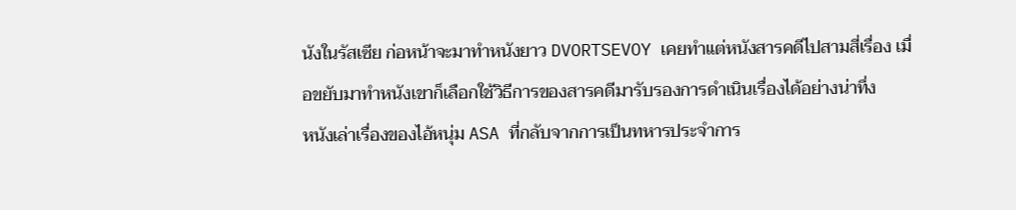นังในรัสเซีย ก่อหน้าจะมาทำหนังยาว DVORTSEVOY เคยทำแต่หนังสารคดีไปสามสี่เรื่อง เมื่อขยับมาทำหนังเขาก็เลือกใช้วิธีการของสารคดีมารับรองการดำเนินเรื่องได้อย่างน่าทึ่ง
หนังเล่าเรื่องของไอ้หนุ่ม ASA ที่กลับจากการเป็นทหารประจำการ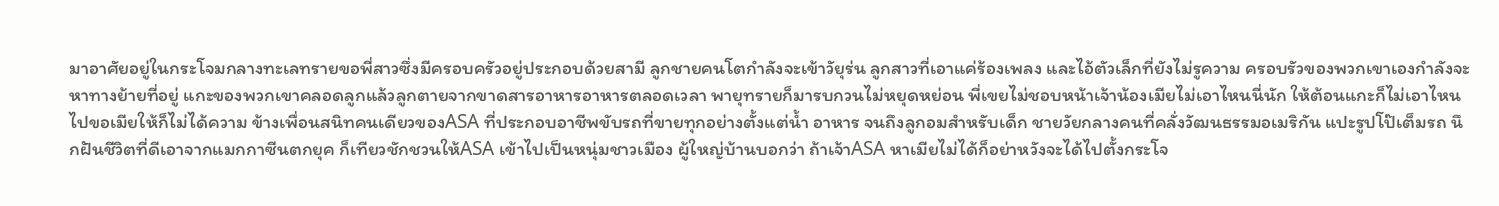มาอาศัยอยู่ในกระโจมกลางทะเลทรายขอพี่สาวซึ่งมีครอบครัวอยู่ประกอบด้วยสามี ลูกชายคนโตกำลังจะเข้าวัยุร่น ลูกสาวที่เอาแค่ร้องเพลง และไอ้ตัวเล็กที่ยังไม่รูความ ครอบรัวของพวกเขาเองกำลังจะหาทางย้ายที่อยู่ แกะของพวกเขาคลอดลูกแล้วลูกตายจากขาดสารอาหารอาหารตลอดเวลา พายุทรายก็มารบกวนไม่หยุดหย่อน พี่เขยไม่ชอบหน้าเจ้าน้องเมียไม่เอาไหนนี่นัก ให้ต้อนแกะก็ไม่เอาไหน ไปขอเมียให้ก็ไม่ได้ความ ข้างเพื่อนสนิทคนเดียวของASA ที่ประกอบอาชีพขับรถที่ขายทุกอย่างตั้งแต่น้ำ อาหาร จนถึงลูกอมสำหรับเด็ก ชายวัยกลางคนที่คลั่งวัฒนธรรมอเมริกัน แปะรูปโป๊เต็มรถ นึกฝันชีวิตที่ดีเอาจากแมกกาซีนตกยุค ก็เทียวชักชวนให้ASA เข้าไปเป็นหนุ่มชาวเมือง ผู้ใหญ่บ้านบอกว่า ถ้าเจ้าASA หาเมียไม่ได้ก็อย่าหวังจะได้ไปตั้งกระโจ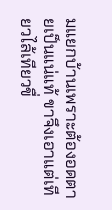มแยกบ้านเพราะต้องอดตายเป็นแน่แท้ ขาจึงเอาแต่เทียวไล้เทียวขื่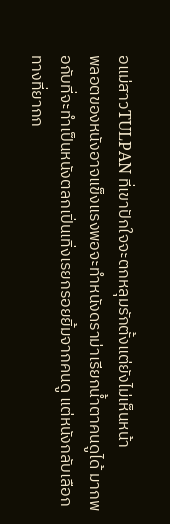อแม่สาวTULPAN ที่เขาปักใจจะตกหลุมรักตั้งแต่ยังไม่เห็นหน้า
พลอตของหนังอาจแข็งแรงพอจะทำหนังดราม่าเรียกน้ำตาคนดูได้ มากพอกับที่จะทำเป็นหนังตลกเปิ่นเทิ่งเรยกรอยยิ้มจากคนดู แต่หนังกลับเลือกทางที่ยากก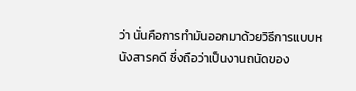ว่า นั่นคือการทำมันออกมาด้วยวิธีการแบบหนังสารคดี ซึ่งถือว่าเป็นงานถนัดของ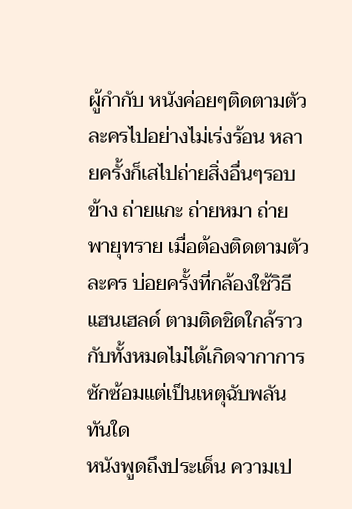ผู้กำกับ หนังค่อยๆติดตามตัวละครไปอย่างไม่เร่งร้อน หลายครั้งก็เสไปถ่ายสิ่งอื่นๆรอบข้าง ถ่ายแกะ ถ่ายหมา ถ่ายพายุทราย เมื่อต้องติดตามตัวละคร บ่อยครั้งที่กล้องใช้วิธีแฮนเฮลด์ ตามติดชิดใกล้ราวกับทั้งหมดไม่ได้เกิดจากาการซักซ้อมแต่เป็นเหตุฉับพลันทันใด
หนังพูดถึงประเด็น ความเป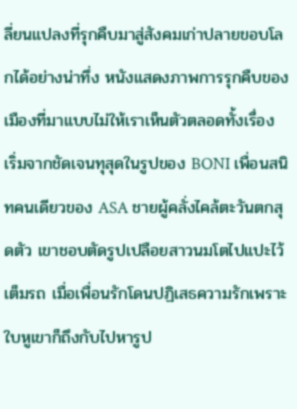ลี่ยนแปลงที่รุกคืบมาสู่สังคมเก่าปลายขอบโลกได้อย่างน่าทึ่ง หนังแสดงภาพการรุกคืบของเมืองที่มาแบบไม่ให้เราเห็นตัวตลอดทั้งเรื่อง เริ่มจากชัดเจนทุสุดในรูปของ BONI เพื่อนสนิทคนเดียวของ ASA ชายผู้คลั่งไคล้ตะวันตกสุดตัว เขาชอบตัดรูปเปลือยสาวนมโตไปแปะไว้เต็มรถ เมื่อเพื่อนรักโดนปฏิเสธความรักเพราะใบหูเขาก็ถึงกับไปหารูป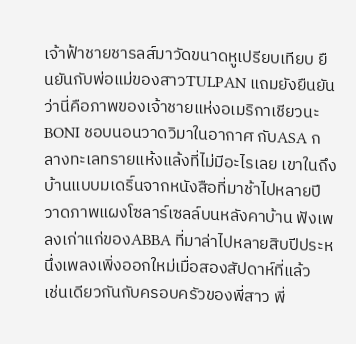เจ้าฟ้าชายชารลส์มาวัดขนาดหูเปรียบเทียบ ยืนยันกับพ่อแม่ของสาวTULPAN แถมยังยืนยันว่านี่คือภาพของเจ้าชายแห่งอเมริกาเชียวนะ BONI ชอบนอนวาดวิมาในอากาศ กับASA กลางทะเลทรายแห้งแล้งที่ไม่มีอะไรเลย เขาในถึงบ้านแบบมเดริ์นจากหนังสือที่มาช้าไปหลายปี วาดภาพแผงโซลาร์เซลล์บนหลังคาบ้าน ฟังเพลงเก่าแก่ของABBA ที่มาล่าไปหลายสิบปีประหนึ่งเพลงเพิ่งออกใหม่เมื่อสองสัปดาห์ที่แล้ว
เช่นเดียวกันกับครอบครัวของพี่สาว พี่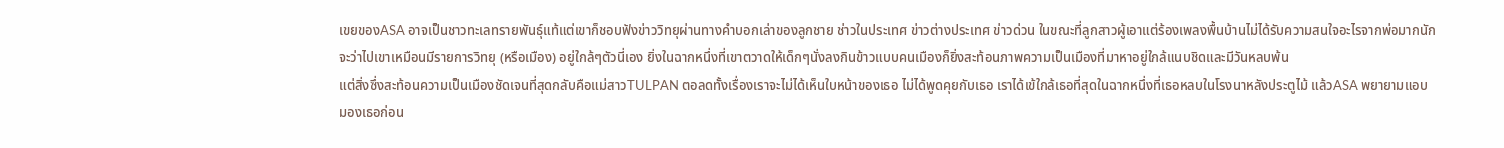เขยของASA อาจเป็นชาวทะเลทรายพันธุ์แท้แต่เขาก็ชอบฟังข่าววิทยุผ่านทางคำบอกเล่าของลูกชาย ช่าวในประเทศ ข่าวต่างประเทศ ข่าวด่วน ในขณะที่ลูกสาวผู้เอาแต่ร้องเพลงพื้นบ้านไม่ได้รับความสนใจอะไรจากพ่อมากนัก จะว่าไปเขาเหมือนมีรายการวิทยุ (หรือเมือง) อยู่ใกล้ๆตัวนี่เอง ยิ่งในฉากหนึ่งที่เขาตวาดให้เด็กๆนั่งลงกินข้าวแบบคนเมืองก็ยิ่งสะท้อนภาพความเป็นเมืองที่มาหาอยู่ใกล้แนบชิดและมีวันหลบพ้น
แต่สิ่งซึ่งสะท้อนความเป็นเมืองชัดเจนที่สุดกลับคือแม่สาวTULPAN ตอลดทั้งเรื่องเราจะไม่ได้เห็นใบหน้าของเธอ ไม่ได้พูดคุยกับเธอ เราได้เข้ใกล้เธอที่สุดในฉากหนึ่งที่เธอหลบในโรงนาหลังประตูไม้ แล้วASA พยายามแอบมองเธอก่อน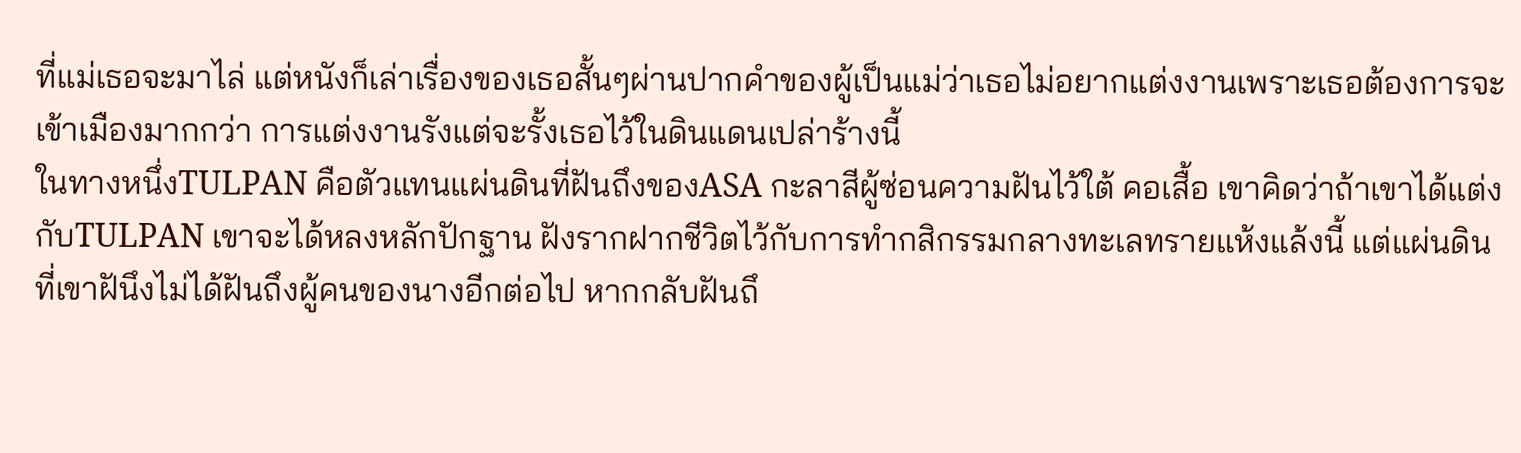ที่แม่เธอจะมาไล่ แต่หนังก็เล่าเรื่องของเธอสั้นๆผ่านปากคำของผู้เป็นแม่ว่าเธอไม่อยากแต่งงานเพราะเธอต้องการจะเข้าเมืองมากกว่า การแต่งงานรังแต่จะรั้งเธอไว้ในดินแดนเปล่าร้างนี้
ในทางหนึ่งTULPAN คือตัวแทนแผ่นดินที่ฝันถึงของASA กะลาสีผู้ซ่อนความฝันไว้ใต้ คอเสื้อ เขาคิดว่าถ้าเขาได้แต่งกับTULPAN เขาจะได้หลงหลักปักฐาน ฝังรากฝากชีวิตไว้กับการทำกสิกรรมกลางทะเลทรายแห้งแล้งนี้ แต่แผ่นดินที่เขาฝันึงไม่ได้ฝันถึงผู้คนของนางอีกต่อไป หากกลับฝันถึ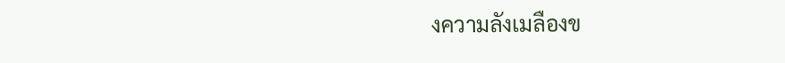งความลังเมลืองข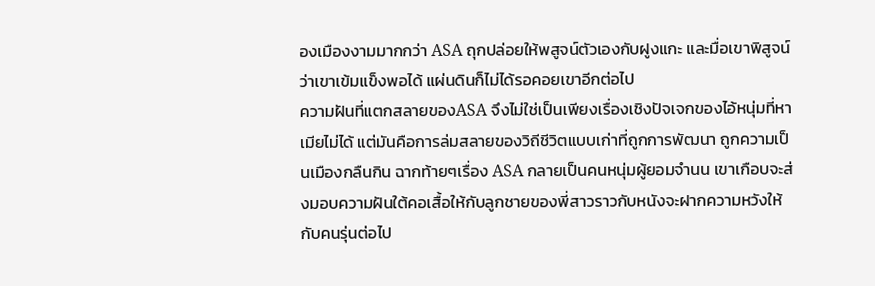องเมืองงามมากกว่า ASA ถุกปล่อยให้พสูจน์ตัวเองกับฝูงแกะ และมื่อเขาพิสูจน์ว่าเขาเข้มแข็งพอได้ แผ่นดินก็ไม่ได้รอคอยเขาอีกต่อไป
ความฝันที่แตกสลายของASA จึงไม่ใช่เป็นเพียงเรื่องเชิงปัจเจกของไอ้หนุ่มที่หาเมียไม่ได้ แต่มันคือการล่มสลายของวิถีชีวิตแบบเก่าที่ถูกการพัฒนา ถูกความเป็นเมืองกลืนกิน ฉากท้ายๆเรื่อง ASA กลายเป็นคนหนุ่มผู้ยอมจำนน เขาเกือบจะส่งมอบความฝันใต้คอเสื้อให้กับลูกชายของพี่สาวราวกับหนังจะฝากความหวังให้กับคนรุ่นต่อไป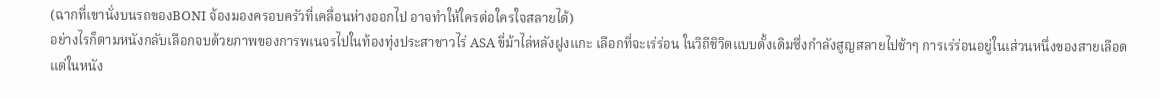(ฉากที่เขานั่งบนรถของBONI จ้องมองครอบครัวที่เคลื่อนห่างออกไป อาจทำให้ใครต่อใครใจสลายได้)
อย่างไรก็ตามหนังกลับเลือกจบด้วยภาพของการพเนจรไปในท้องทุ่งประสาชาวไร่ ASA ขี่ม้าไล่หลังฝูงแกะ เลือกที่จะเร่ร่อน ในวิถีชิวิตแบบดั้งเดิมซึ่งกำลังสูญสลายไปช้าๆ การเร่ร่อนอยู่ในเส่วนหนึ่งของสายเลือด แต่ในหนัง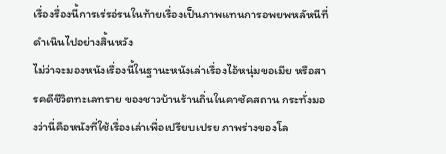เรื่องรื่องนี้การเร่รอ่รนในท้ายเรื่องเป็นภาพแทนการอพยพหลัหนีที่ดำเนินไปอย่างสิ้นหวัง
ไม่ว่าจะมองหนังเรื่องนี้ในฐานะหนังเล่าเรื่องไอ้หนุ่มขอเมีย หรือสารคดีชีวิตทะเลทราย ของชาวบ้านร้านถิ่นในคาซัคสถาน กระทั่งมองว่านี่คือหนังที่ใช้เรื่องเล่าเพื่อเปรียบเปรย ภาพร่างของโล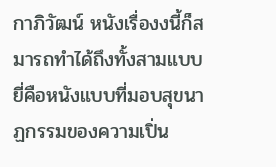กาภิวัฒน์ หนังเรื่องงนี้ก็สมารถทำได้ถึงทั้งสามแบบ ยี่คือหนังแบบที่มอบสุขนาฏกรรมของความเปิ่น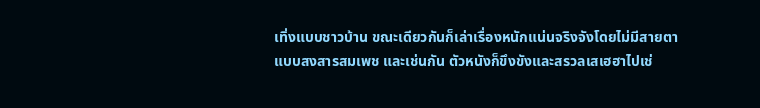เทิ่งแบบชาวบ้าน ขณะเดียวกันก็เล่าเรื่องหนักแน่นจริงจังโดยไม่มีสายตาแบบสงสารสมเพช และเช่นกัน ตัวหนังก็ขึงขังและสรวลเสเฮฮาไปเช่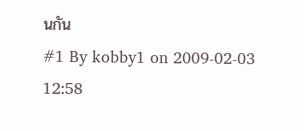นกัน
#1 By kobby1 on 2009-02-03 12:58